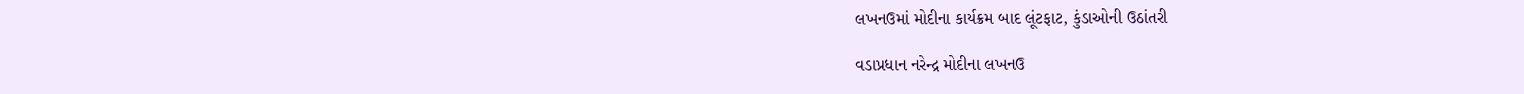લખનઉમાં મોદીના કાર્યક્રમ બાદ લૂંટફાટ, કુંડાઓની ઉઠાંતરી

વડાપ્રધાન નરેન્દ્ર મોદીના લખનઉ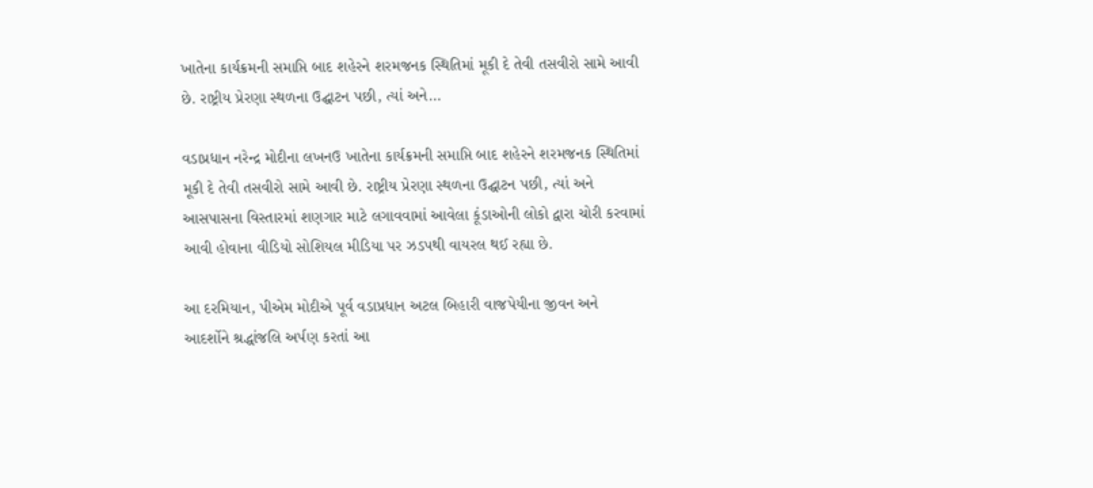ખાતેના કાર્યક્રમની સમાપ્તિ બાદ શહેરને શરમજનક સ્થિતિમાં મૂકી દે તેવી તસવીરો સામે આવી છે. રાષ્ટ્રીય પ્રેરણા સ્થળના ઉદ્ઘાટન પછી, ત્યાં અને…

વડાપ્રધાન નરેન્દ્ર મોદીના લખનઉ ખાતેના કાર્યક્રમની સમાપ્તિ બાદ શહેરને શરમજનક સ્થિતિમાં મૂકી દે તેવી તસવીરો સામે આવી છે. રાષ્ટ્રીય પ્રેરણા સ્થળના ઉદ્ઘાટન પછી, ત્યાં અને આસપાસના વિસ્તારમાં શણગાર માટે લગાવવામાં આવેલા કૂંડાઓની લોકો દ્વારા ચોરી કરવામાં આવી હોવાના વીડિયો સોશિયલ મીડિયા પર ઝડપથી વાયરલ થઈ રહ્યા છે.

આ દરમિયાન, પીએમ મોદીએ પૂર્વ વડાપ્રધાન અટલ બિહારી વાજપેયીના જીવન અને આદર્શોને શ્રદ્ધાંજલિ અર્પણ કરતાં આ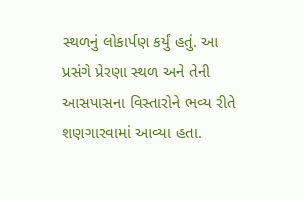સ્થળનું લોકાર્પણ કર્યું હતું. આ પ્રસંગે પ્રેરણા સ્થળ અને તેની આસપાસના વિસ્તારોને ભવ્ય રીતે શણગારવામાં આવ્યા હતા.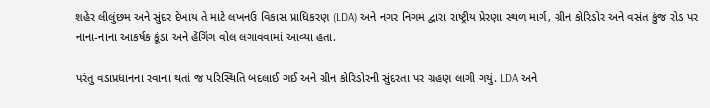શહેર લીલુંછમ અને સુંદર દેખાય તે માટે લખનઉ વિકાસ પ્રાધિકરણ (LDA) અને નગર નિગમ દ્વારા રાષ્ટ્રીય પ્રેરણા સ્થળ માર્ગ, ગ્રીન કોરિડોર અને વસંત કુંજ રોડ પર નાના-નાના આકર્ષક કૂંડા અને હેંગિંગ વોલ લગાવવામાં આવ્યા હતા.

પરંતુ વડાપ્રધાનના રવાના થતાં જ પરિસ્થિતિ બદલાઈ ગઈ અને ગ્રીન કોરિડોરની સુંદરતા પર ગ્રહણ લાગી ગયું. LDA અને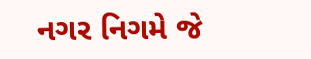નગર નિગમે જે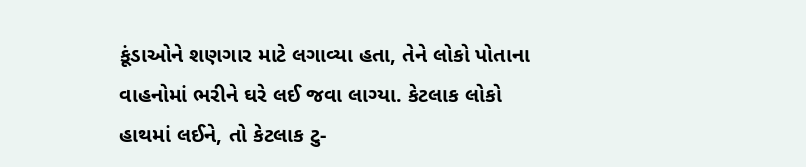કૂંડાઓને શણગાર માટે લગાવ્યા હતા, તેને લોકો પોતાના વાહનોમાં ભરીને ઘરે લઈ જવા લાગ્યા. કેટલાક લોકો હાથમાં લઈને, તો કેટલાક ટુ-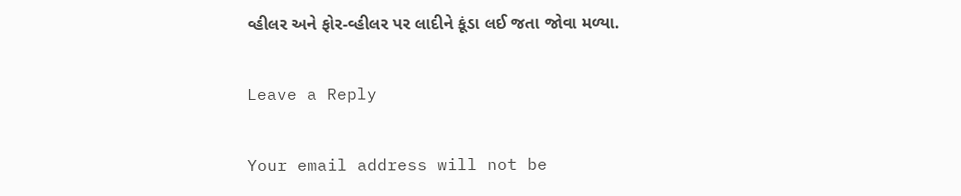વ્હીલર અને ફોર-વ્હીલર પર લાદીને કૂંડા લઈ જતા જોવા મળ્યા.

Leave a Reply

Your email address will not be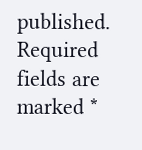published. Required fields are marked *